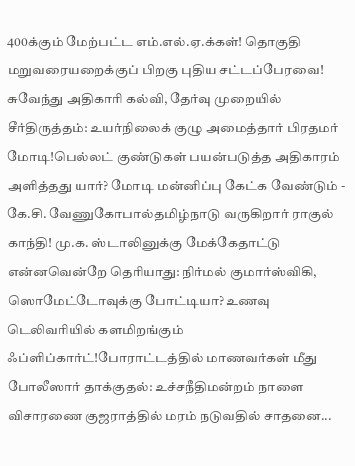400க்கும் மேற்பட்ட எம்.எல்.ஏ.க்கள்! தொகுதி மறுவரையறைக்குப் பிறகு புதிய சட்டப்பேரவை! சுவேந்து அதிகாரி கல்வி, தேர்வு முறையில் சீர்திருத்தம்: உயர்நிலைக் குழு அமைத்தார் பிரதமர் மோடி!பெல்லட் குண்டுகள் பயன்படுத்த அதிகாரம் அளித்தது யார்? மோடி மன்னிப்பு கேட்க வேண்டும் - கே.சி. வேணுகோபால்தமிழ்நாடு வருகிறார் ராகுல் காந்தி! மு.க. ஸ்டாலினுக்கு மேக்கேதாட்டு என்னவென்றே தெரியாது: நிர்மல் குமார்ஸ்விகி, ஸொமேட்டோவுக்கு போட்டியா? உணவு டெலிவரியில் களமிறங்கும் ஃப்ளிப்கார்ட்!போராட்டத்தில் மாணவர்கள் மீது போலீஸார் தாக்குதல்: உச்சநீதிமன்றம் நாளை விசாரணை குஜராத்தில் மரம் நடுவதில் சாதனை...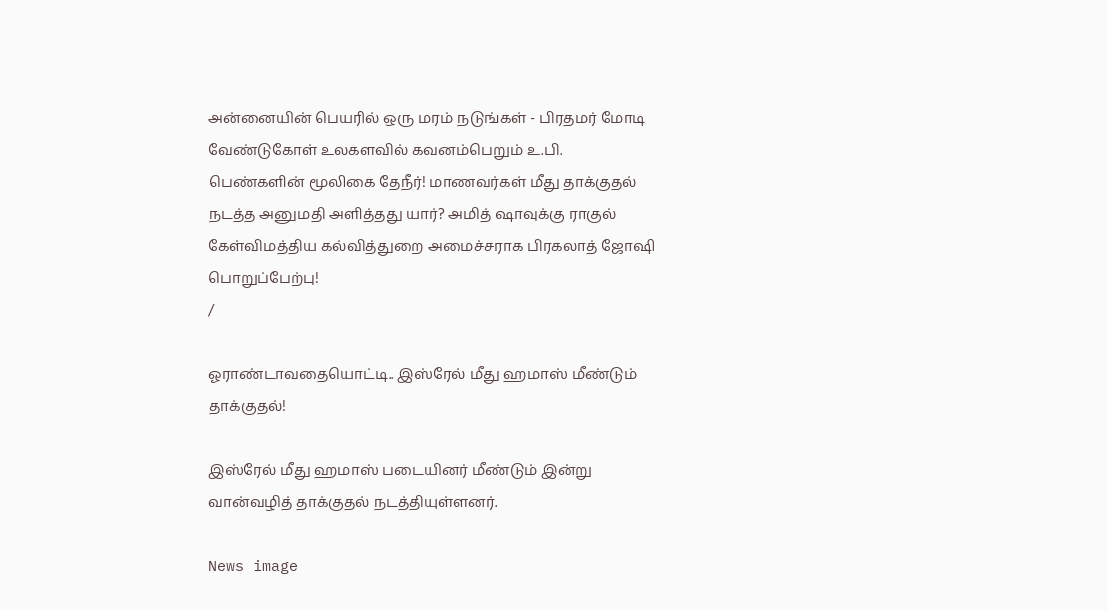அன்னையின் பெயரில் ஒரு மரம் நடுங்கள் - பிரதமர் மோடி வேண்டுகோள் உலகளவில் கவனம்பெறும் உ.பி. பெண்களின் மூலிகை தேநீர்! மாணவர்கள் மீது தாக்குதல் நடத்த அனுமதி அளித்தது யார்? அமித் ஷாவுக்கு ராகுல் கேள்விமத்திய கல்வித்துறை அமைச்சராக பிரகலாத் ஜோஷி பொறுப்பேற்பு!
/

ஓராண்டாவதையொட்டி.. இஸ்ரேல் மீது ஹமாஸ் மீண்டும் தாக்குதல்!

இஸ்ரேல் மீது ஹமாஸ் படையினர் மீண்டும் இன்று வான்வழித் தாக்குதல் நடத்தியுள்ளனர்.

News image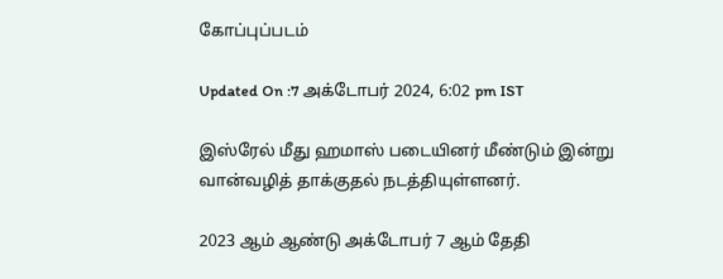கோப்புப்படம்

Updated On :7 அக்டோபர் 2024, 6:02 pm IST

இஸ்ரேல் மீது ஹமாஸ் படையினர் மீண்டும் இன்று வான்வழித் தாக்குதல் நடத்தியுள்ளனர்.

2023 ஆம் ஆண்டு அக்டோபர் 7 ஆம் தேதி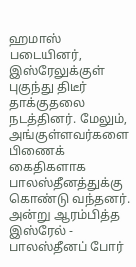ஹமாஸ் படையினர், இஸ்ரேலுக்குள் புகுந்து திடீர் தாக்குதலை நடத்தினர். மேலும், அங்குள்ளவர்களை பிணைக் கைதிகளாக பாலஸ்தீனத்துக்கு கொண்டு வந்தனர். அன்று ஆரம்பித்த இஸ்ரேல் - பாலஸ்தீனப் போர்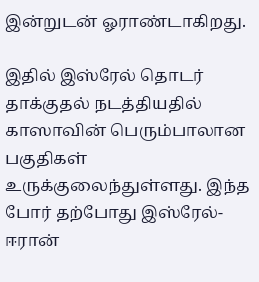இன்றுடன் ஓராண்டாகிறது.

இதில் இஸ்ரேல் தொடர் தாக்குதல் நடத்தியதில் காஸாவின் பெரும்பாலான பகுதிகள் உருக்குலைந்துள்ளது. இந்த போர் தற்போது இஸ்ரேல்- ஈரான்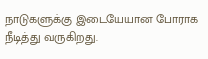நாடுகளுக்கு இடையேயான போராக நீடித்து வருகிறது.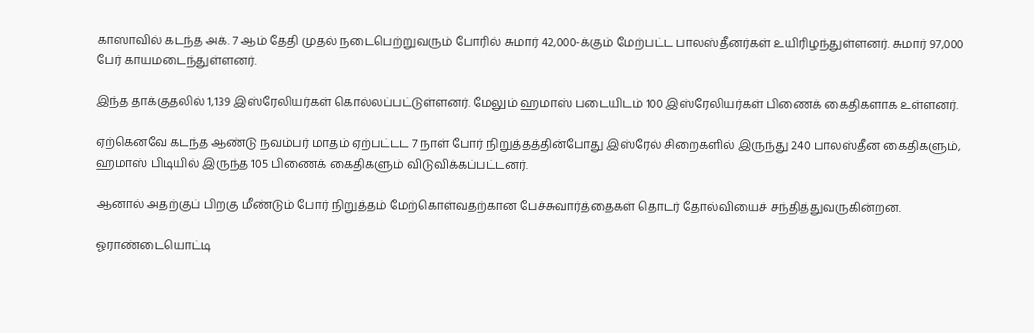காஸாவில் கடந்த அக். 7 ஆம் தேதி முதல் நடைபெற்றுவரும் போரில் சுமார் 42,000-க்கும் மேற்பட்ட பாலஸ்தீனர்கள் உயிரிழந்துள்ளனர். சுமார் 97,000 பேர் காயமடைந்துள்ளனர்.

இந்த தாக்குதலில் 1,139 இஸ்ரேலியர்கள் கொல்லப்பட்டுள்ளனர். மேலும் ஹமாஸ் படையிடம் 100 இஸ்ரேலியர்கள் பிணைக் கைதிகளாக உள்ளனர்.

ஏற்கெனவே கடந்த ஆண்டு நவம்பர் மாதம் ஏற்பட்டட 7 நாள் போர் நிறுத்தத்தின்போது இஸ்ரேல் சிறைகளில் இருந்து 240 பாலஸ்தீன கைதிகளும், ஹமாஸ் பிடியில் இருந்த 105 பிணைக் கைதிகளும் விடுவிக்கப்பட்டனர்.

ஆனால் அதற்குப் பிறகு மீண்டும் போர் நிறுத்தம் மேற்கொள்வதற்கான பேச்சுவார்த்தைகள் தொடர் தோல்வியைச் சந்தித்துவருகின்றன.

ஓராண்டையொட்டி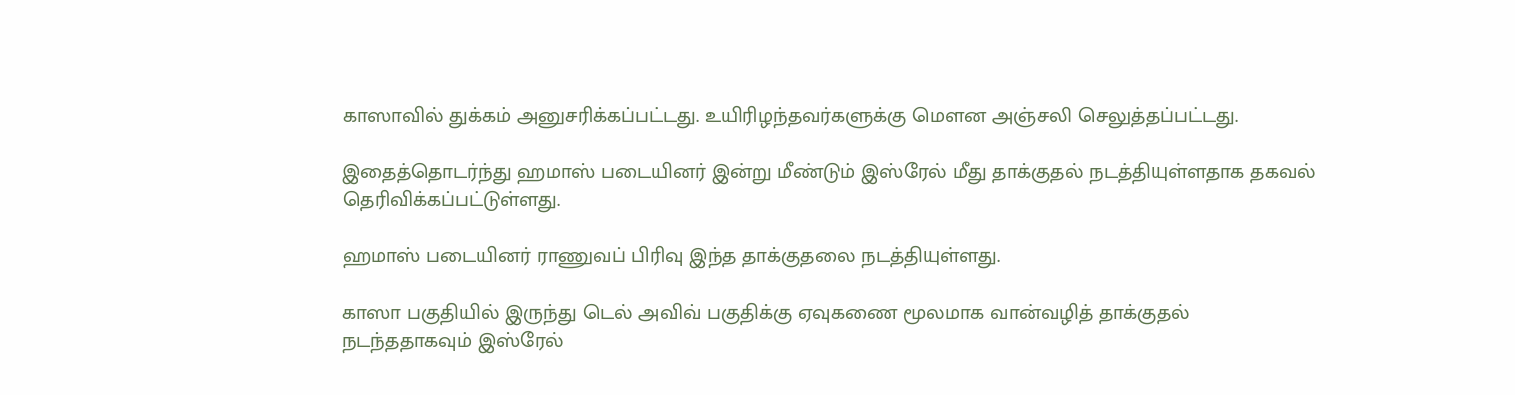காஸாவில் துக்கம் அனுசரிக்கப்பட்டது. உயிரிழந்தவர்களுக்கு மௌன அஞ்சலி செலுத்தப்பட்டது.

இதைத்தொடர்ந்து ஹமாஸ் படையினர் இன்று மீண்டும் இஸ்ரேல் மீது தாக்குதல் நடத்தியுள்ளதாக தகவல் தெரிவிக்கப்பட்டுள்ளது.

ஹமாஸ் படையினர் ராணுவப் பிரிவு இந்த தாக்குதலை நடத்தியுள்ளது.

காஸா பகுதியில் இருந்து டெல் அவிவ் பகுதிக்கு ஏவுகணை மூலமாக வான்வழித் தாக்குதல் நடந்ததாகவும் இஸ்ரேல்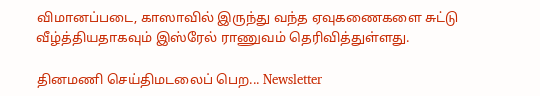விமானப்படை, காஸாவில் இருந்து வந்த ஏவுகணைகளை சுட்டு வீழ்த்தியதாகவும் இஸ்ரேல் ராணுவம் தெரிவித்துள்ளது.

தினமணி செய்திமடலைப் பெற... Newsletter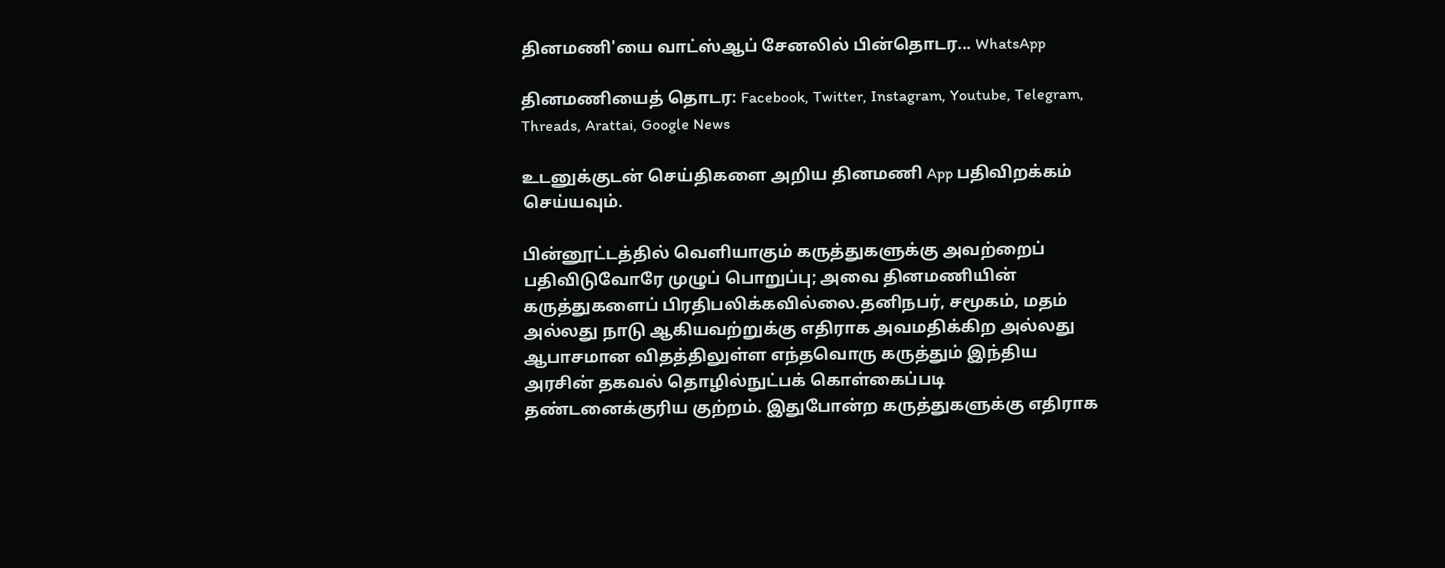தினமணி'யை வாட்ஸ்ஆப் சேனலில் பின்தொடர... WhatsApp

தினமணியைத் தொடர: Facebook, Twitter, Instagram, Youtube, Telegram, Threads, Arattai, Google News

உடனுக்குடன் செய்திகளை அறிய தினமணி App பதிவிறக்கம் செய்யவும்.

பின்னூட்டத்தில் வெளியாகும் கருத்துகளுக்கு அவற்றைப் பதிவிடுவோரே முழுப் பொறுப்பு; அவை தினமணியின் கருத்துகளைப் பிரதிபலிக்கவில்லை.தனிநபர், சமூகம், மதம் அல்லது நாடு ஆகியவற்றுக்கு எதிராக அவமதிக்கிற அல்லது ஆபாசமான விதத்திலுள்ள எந்தவொரு கருத்தும் இந்திய அரசின் தகவல் தொழில்நுட்பக் கொள்கைப்படி தண்டனைக்குரிய குற்றம். இதுபோன்ற கருத்துகளுக்கு எதிராக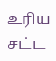உரிய சட்ட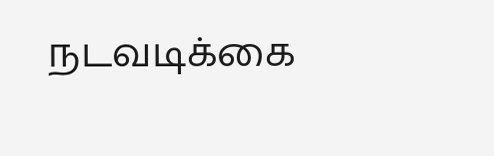நடவடிக்கை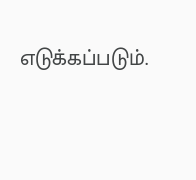எடுக்கப்படும்.